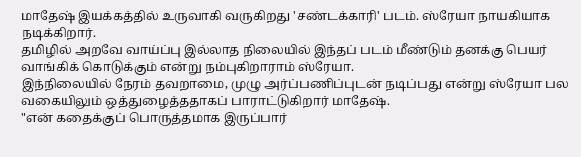மாதேஷ் இயக்கத்தில் உருவாகி வருகிறது 'சண்டக்காரி' படம். ஸ்ரேயா நாயகியாக நடிக்கிறார்.
தமிழில் அறவே வாய்ப்பு இல்லாத நிலையில் இந்தப் படம் மீண்டும் தனக்கு பெயர் வாங்கிக் கொடுக்கும் என்று நம்புகிறாராம் ஸ்ரேயா.
இந்நிலையில் நேரம் தவறாமை, முழு அர்ப்பணிப்புடன் நடிப்பது என்று ஸ்ரேயா பல வகையிலும் ஒத்துழைத்ததாகப் பாராட்டுகிறார் மாதேஷ்.
"என் கதைக்குப் பொருத்தமாக இருப்பார்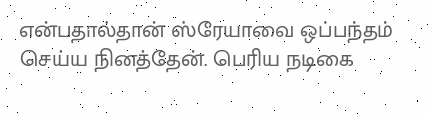என்பதால்தான் ஸ்ரேயாவை ஒப்பந்தம் செய்ய நினத்தேன். பெரிய நடிகை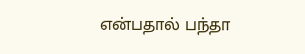என்பதால் பந்தா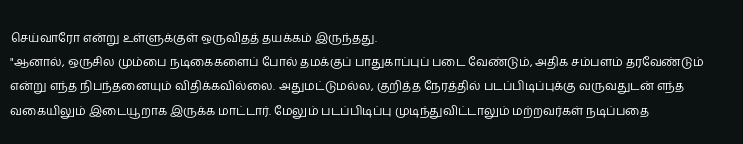செய்வாரோ என்று உள்ளுக்குள் ஒருவிதத் தயக்கம் இருந்தது.
"ஆனால், ஒருசில மும்பை நடிகைகளைப் போல் தமக்குப் பாதுகாப்புப் படை வேண்டும், அதிக சம்பளம் தரவேண்டும் என்று எந்த நிபந்தனையும் விதிக்கவில்லை. அதுமட்டுமல்ல, குறித்த நேரத்தில் படப்பிடிப்புக்கு வருவதுடன் எந்த வகையிலும் இடையூறாக இருக்க மாட்டார். மேலும் படப்பிடிப்பு முடிந்துவிட்டாலும் மற்றவர்கள் நடிப்பதை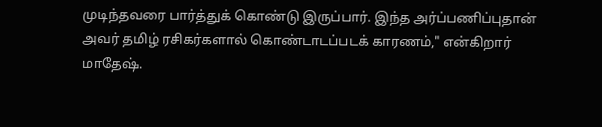முடிந்தவரை பார்த்துக் கொண்டு இருப்பார். இந்த அர்ப்பணிப்புதான் அவர் தமிழ் ரசிகர்களால் கொண்டாடப்படக் காரணம்," என்கிறார் மாதேஷ்.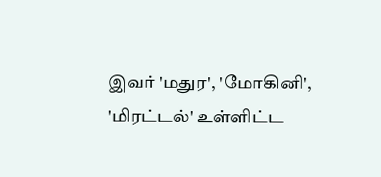இவர் 'மதுர', 'மோகினி', 'மிரட்டல்' உள்ளிட்ட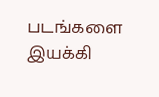படங்களை இயக்கி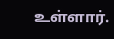உள்ளார்.